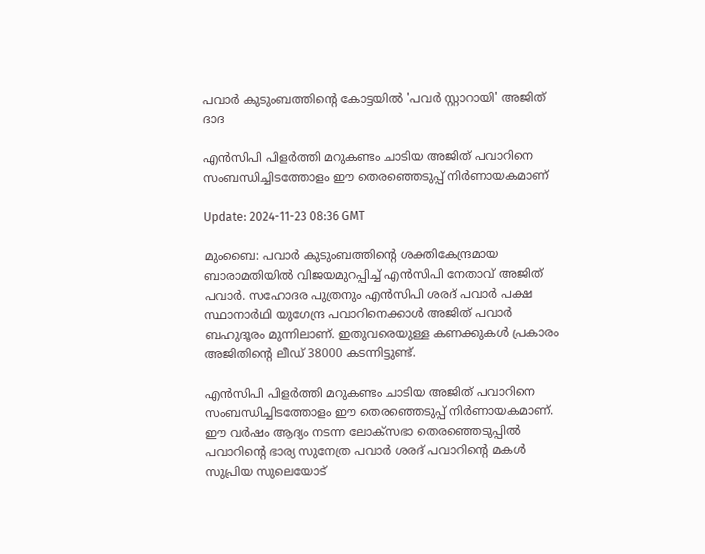പവാര്‍ കുടുംബത്തിന്‍റെ കോട്ടയില്‍ 'പവര്‍ സ്റ്റാറായി' അജിത് ദാദ

എന്‍സിപി പിളര്‍ത്തി മറുകണ്ടം ചാടിയ അജിത് പവാറിനെ സംബന്ധിച്ചിടത്തോളം ഈ തെരഞ്ഞെടുപ്പ് നിര്‍ണായകമാണ്

Update: 2024-11-23 08:36 GMT

മുംബൈ: പവാര്‍ കുടുംബത്തിന്‍റെ ശക്തികേന്ദ്രമായ ബാരാമതിയില്‍ വിജയമുറപ്പിച്ച് എന്‍സിപി നേതാവ് അജിത് പവാര്‍. സഹോദര പുത്രനും എന്‍സിപി ശരദ് പവാര്‍ പക്ഷ സ്ഥാനാര്‍ഥി യുഗേന്ദ്ര പവാറിനെക്കാള്‍ അജിത് പവാര്‍ ബഹുദൂരം മുന്നിലാണ്. ഇതുവരെയുള്ള കണക്കുകള്‍ പ്രകാരം അജിതിന്‍റെ ലീഡ് 38000 കടന്നിട്ടുണ്ട്.

എന്‍സിപി പിളര്‍ത്തി മറുകണ്ടം ചാടിയ അജിത് പവാറിനെ സംബന്ധിച്ചിടത്തോളം ഈ തെരഞ്ഞെടുപ്പ് നിര്‍ണായകമാണ്. ഈ വര്‍ഷം ആദ്യം നടന്ന ലോക്സഭാ തെരഞ്ഞെടുപ്പില്‍ പവാറിന്‍റെ ഭാര്യ സുനേത്ര പവാര്‍ ശരദ് പവാറിന്‍റെ മകള്‍ സുപ്രിയ സുലെയോട്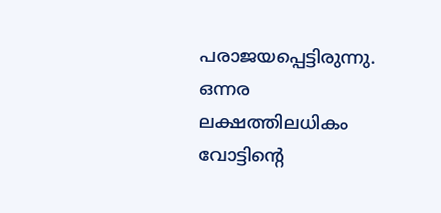പരാജയപ്പെട്ടിരുന്നു. ഒന്നര ലക്ഷത്തിലധികം വോട്ടിന്റെ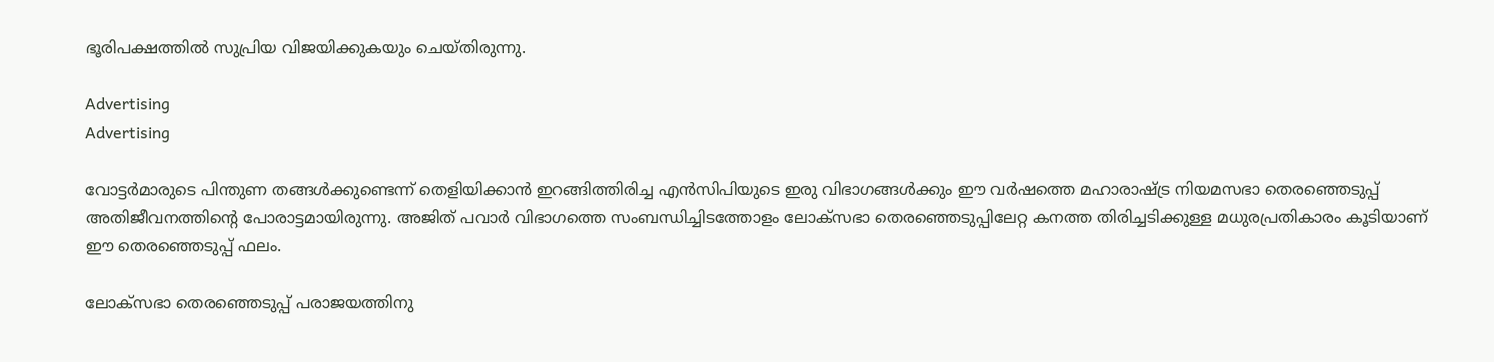ഭൂരിപക്ഷത്തിൽ സുപ്രിയ വിജയിക്കുകയും ചെയ്‌തിരുന്നു.

Advertising
Advertising

വോട്ടർമാരുടെ പിന്തുണ തങ്ങൾക്കുണ്ടെന്ന് തെളിയിക്കാൻ ഇറങ്ങിത്തിരിച്ച എൻസിപിയുടെ ഇരു വിഭാഗങ്ങൾക്കും ഈ വർഷത്തെ മഹാരാഷ്ട്ര നിയമസഭാ തെരഞ്ഞെടുപ്പ് അതിജീവനത്തിൻ്റെ പോരാട്ടമായിരുന്നു. അജിത് പവാര്‍ വിഭാഗത്തെ സംബന്ധിച്ചിടത്തോളം ലോക്സഭാ തെരഞ്ഞെടുപ്പിലേറ്റ കനത്ത തിരിച്ചടിക്കുള്ള മധുരപ്രതികാരം കൂടിയാണ് ഈ തെരഞ്ഞെടുപ്പ് ഫലം.

ലോക്സഭാ തെരഞ്ഞെടുപ്പ് പരാജയത്തിനു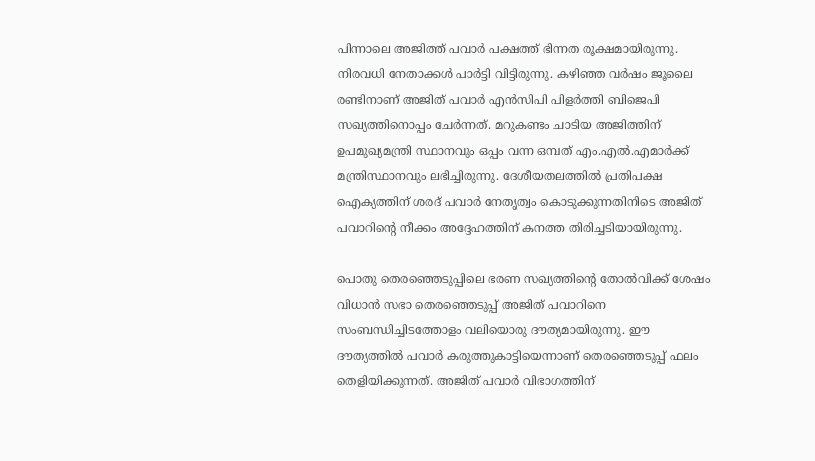പിന്നാലെ അജിത്ത് പവാർ പക്ഷത്ത് ഭിന്നത രൂക്ഷമായിരുന്നു. നിരവധി നേതാക്കള്‍ പാര്‍ട്ടി വിട്ടിരുന്നു. കഴിഞ്ഞ വര്‍ഷം ജൂലൈ രണ്ടിനാണ് അജിത് പവാർ എൻസിപി പിളർത്തി ബിജെപി സഖ്യത്തിനൊപ്പം ചേർന്നത്. മറുകണ്ടം ചാടിയ അജിത്തിന് ഉപമുഖ്യമന്ത്രി സ്ഥാനവും ഒപ്പം വന്ന ഒമ്പത് എം.എൽ.എമാർക്ക് മന്ത്രിസ്ഥാനവും ലഭിച്ചിരുന്നു. ദേശീയതലത്തിൽ പ്രതിപക്ഷ ഐക്യത്തിന് ശരദ് പവാർ നേതൃത്വം കൊടുക്കുന്നതിനിടെ അജിത് പവാറിന്റെ നീക്കം അദ്ദേഹത്തിന് കനത്ത തിരിച്ചടിയായിരുന്നു.

പൊതു തെരഞ്ഞെടുപ്പിലെ ഭരണ സഖ്യത്തിൻ്റെ തോൽവിക്ക് ശേഷം വിധാൻ സഭാ തെരഞ്ഞെടുപ്പ് അജിത് പവാറിനെ സംബന്ധിച്ചിടത്തോളം വലിയൊരു ദൗത്യമായിരുന്നു. ഈ ദൗത്യത്തില്‍ പവാര്‍ കരുത്തുകാട്ടിയെന്നാണ് തെരഞ്ഞെടുപ്പ് ഫലം തെളിയിക്കുന്നത്. അജിത് പവാര്‍ വിഭാഗത്തിന്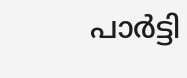പാര്‍ട്ടി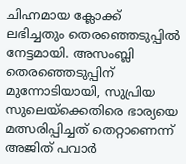ചിഹ്നമായ ക്ലോക്ക് ലഭിച്ചതും തെരഞ്ഞെടുപ്പില്‍ നേട്ടമായി. അസംബ്ലി തെരഞ്ഞെടുപ്പിന് മുന്നോടിയായി, സുപ്രിയ സുലെയ്‌ക്കെതിരെ ഭാര്യയെ മത്സരിപ്പിച്ചത് തെറ്റാണെന്ന് അജിത് പവാർ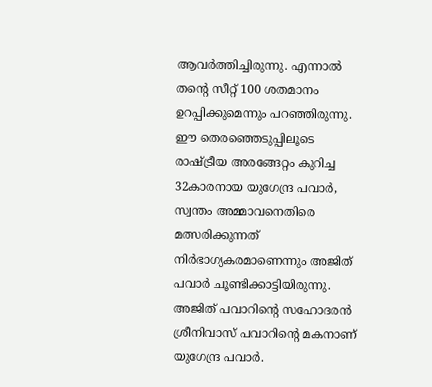ആവർത്തിച്ചിരുന്നു. എന്നാൽ തൻ്റെ സീറ്റ് 100 ശതമാനം ഉറപ്പിക്കുമെന്നും പറഞ്ഞിരുന്നു. ഈ തെരഞ്ഞെടുപ്പിലൂടെ രാഷ്ട്രീയ അരങ്ങേറ്റം കുറിച്ച 32കാരനായ യുഗേന്ദ്ര പവാർ, സ്വന്തം അമ്മാവനെതിരെ മത്സരിക്കുന്നത് നിർഭാഗ്യകരമാണെന്നും അജിത് പവാര്‍ ചൂണ്ടിക്കാട്ടിയിരുന്നു. അജിത് പവാറിൻ്റെ സഹോദരൻ ശ്രീനിവാസ് പവാറിൻ്റെ മകനാണ് യുഗേന്ദ്ര പവാർ.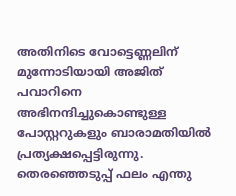അതിനിടെ വോട്ടെണ്ണലിന് മുന്നോടിയായി അജിത് പവാറിനെ അഭിനന്ദിച്ചുകൊണ്ടുള്ള പോസ്റ്ററുകളും ബാരാമതിയില്‍ പ്രത്യക്ഷപ്പെട്ടിരുന്നു. തെരഞ്ഞെടുപ്പ് ഫലം എന്തു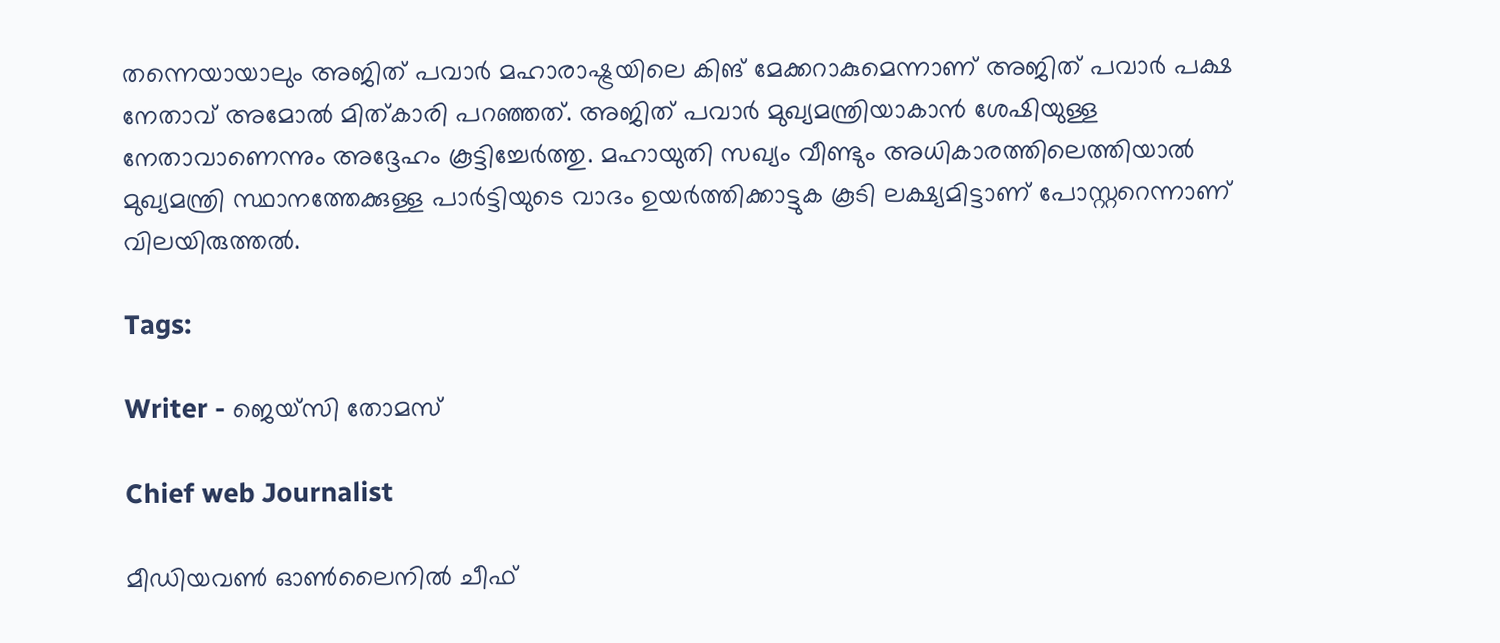തന്നെയായാലും അജിത് പവാര്‍ മഹാരാഷ്ട്രയിലെ കിങ് മേക്കറാകുമെന്നാണ് അജിത് പവാര്‍ പക്ഷ നേതാവ് അമോല്‍ മിത്കാരി പറഞ്ഞത്. അജിത് പവാര്‍ മുഖ്യമന്ത്രിയാകാന്‍ ശേഷിയുള്ള നേതാവാണെന്നും അദ്ദേഹം കൂട്ടിച്ചേര്‍ത്തു. മഹായുതി സഖ്യം വീണ്ടും അധികാരത്തിലെത്തിയാല്‍ മുഖ്യമന്ത്രി സ്ഥാനത്തേക്കുള്ള പാര്‍ട്ടിയുടെ വാദം ഉയര്‍ത്തിക്കാട്ടുക കൂടി ലക്ഷ്യമിട്ടാണ് പോസ്റ്ററെന്നാണ് വിലയിരുത്തല്‍.

Tags:

Writer - ജെയ്സി തോമസ്

Chief web Journalist

മീഡിയവൺ ഓൺലൈനിൽ ചീഫ്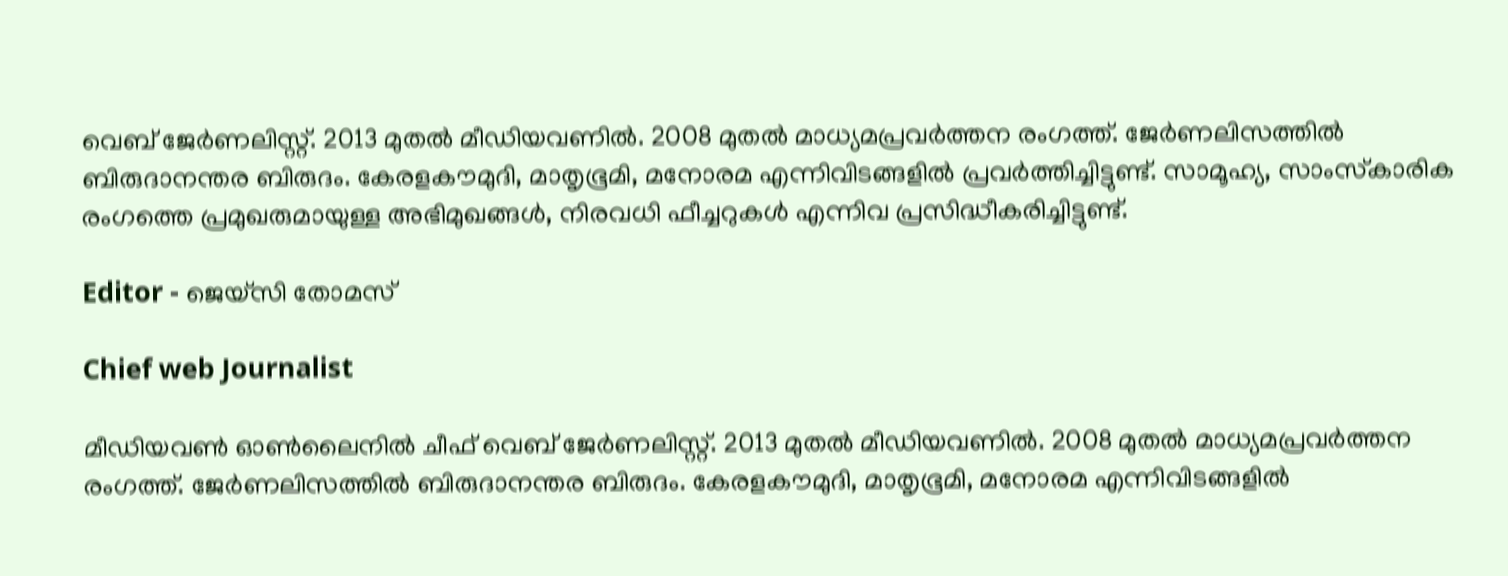വെബ് ജേർണലിസ്റ്റ്. 2013 മുതൽ മീഡിയവണിൽ. 2008 മുതൽ മാധ്യമപ്രവർത്തന രംഗത്ത്. ജേർണലിസത്തിൽ ബിരുദാനന്തര ബിരുദം. കേരളകൗമുദി, മാതൃഭൂമി, മനോരമ എന്നിവിടങ്ങളിൽ പ്രവർത്തിച്ചിട്ടുണ്ട്. സാമൂഹ്യ, സാംസ്‌കാരിക രംഗത്തെ പ്രമുഖരുമായുള്ള അഭിമുഖങ്ങൾ, നിരവധി ഫീച്ചറുകൾ എന്നിവ പ്രസിദ്ധീകരിച്ചിട്ടുണ്ട്.

Editor - ജെയ്സി തോമസ്

Chief web Journalist

മീഡിയവൺ ഓൺലൈനിൽ ചീഫ് വെബ് ജേർണലിസ്റ്റ്. 2013 മുതൽ മീഡിയവണിൽ. 2008 മുതൽ മാധ്യമപ്രവർത്തന രംഗത്ത്. ജേർണലിസത്തിൽ ബിരുദാനന്തര ബിരുദം. കേരളകൗമുദി, മാതൃഭൂമി, മനോരമ എന്നിവിടങ്ങളിൽ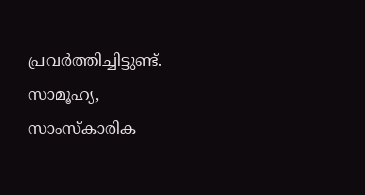പ്രവർത്തിച്ചിട്ടുണ്ട്. സാമൂഹ്യ, സാംസ്‌കാരിക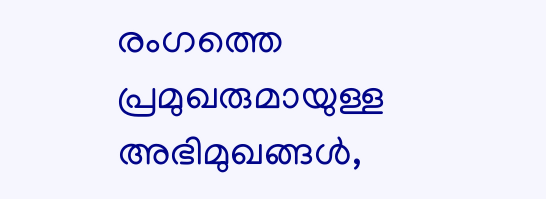രംഗത്തെ പ്രമുഖരുമായുള്ള അഭിമുഖങ്ങൾ,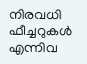നിരവധി ഫീച്ചറുകൾ എന്നിവ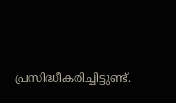പ്രസിദ്ധീകരിച്ചിട്ടുണ്ട്.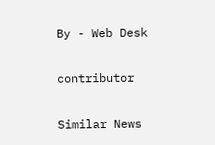By - Web Desk

contributor

Similar News